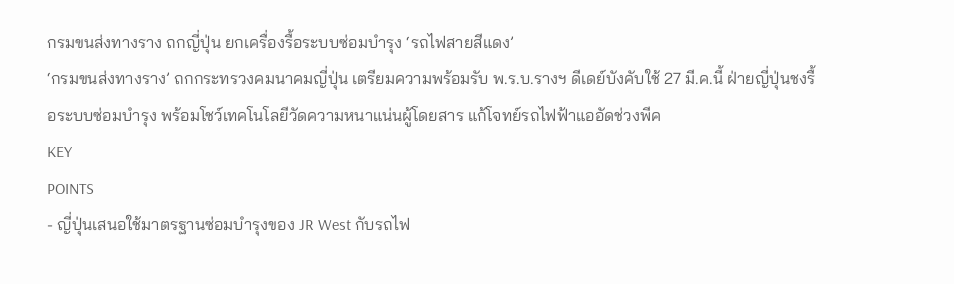กรมขนส่งทางราง ถกญี่ปุ่น ยกเครื่องรื้อระบบซ่อมบำรุง ‘รถไฟสายสีแดง’
‘กรมขนส่งทางราง’ ถกกระทรวงคมนาคมญี่ปุ่น เตรียมความพร้อมรับ พ.ร.บ.รางฯ ดีเดย์บังคับใช้ 27 มี.ค.นี้ ฝ่ายญี่ปุ่นชงรื้อระบบซ่อมบำรุง พร้อมโชว์เทคโนโลยีวัดความหนาแน่นผู้โดยสาร แก้โจทย์รถไฟฟ้าแออัดช่วงพีค
KEY
POINTS
- ญี่ปุ่นเสนอใช้มาตรฐานซ่อมบำรุงของ JR West กับรถไฟ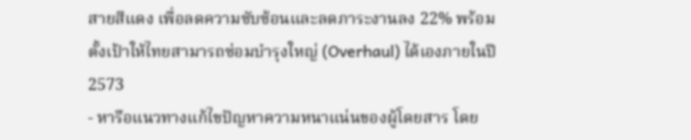สายสีแดง เพื่อลดความซับซ้อนและลดภาระงานลง 22% พร้อมตั้งเป้าให้ไทยสามารถซ่อมบำรุงใหญ่ (Overhaul) ได้เองภายในปี 2573
- หารือแนวทางแก้ไขปัญหาความหนาแน่นของผู้โดยสาร โดย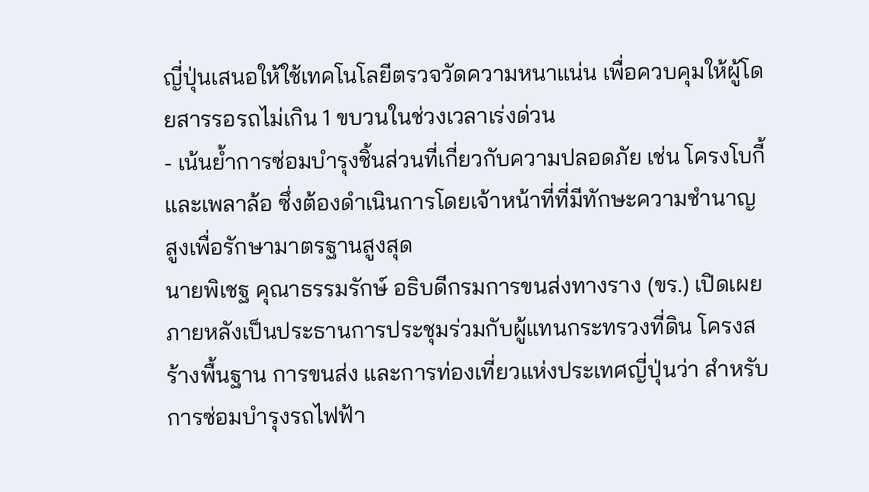ญี่ปุ่นเสนอให้ใช้เทคโนโลยีตรวจวัดความหนาแน่น เพื่อควบคุมให้ผู้โดยสารรอรถไม่เกิน 1 ขบวนในช่วงเวลาเร่งด่วน
- เน้นย้ำการซ่อมบำรุงชิ้นส่วนที่เกี่ยวกับความปลอดภัย เช่น โครงโบกี้และเพลาล้อ ซึ่งต้องดำเนินการโดยเจ้าหน้าที่ที่มีทักษะความชำนาญสูงเพื่อรักษามาตรฐานสูงสุด
นายพิเชฐ คุณาธรรมรักษ์ อธิบดีกรมการขนส่งทางราง (ขร.) เปิดเผยภายหลังเป็นประธานการประชุมร่วมกับผู้แทนกระทรวงที่ดิน โครงสร้างพื้นฐาน การขนส่ง และการท่องเที่ยวแห่งประเทศญี่ปุ่นว่า สำหรับการซ่อมบำรุงรถไฟฟ้า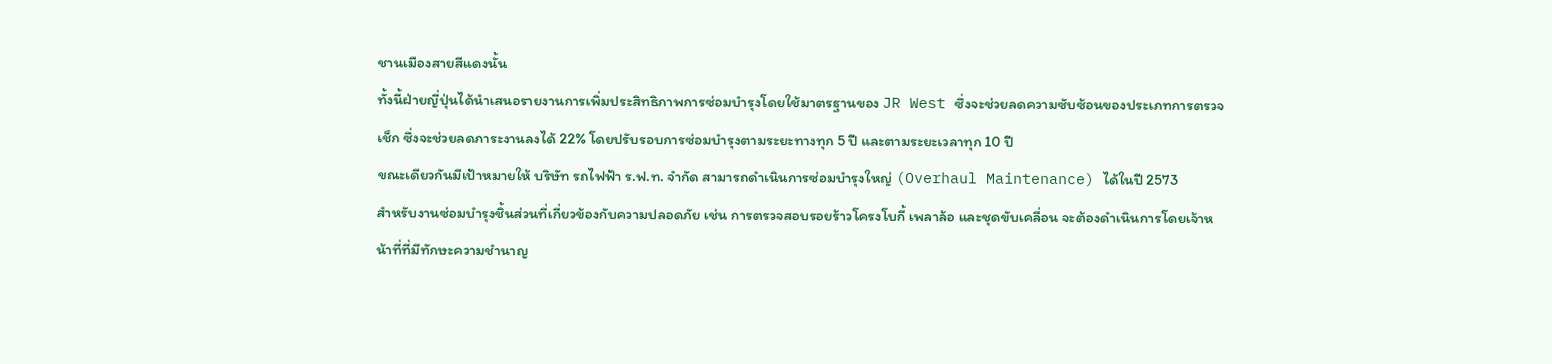ชานเมืองสายสีแดงนั้น
ทั้งนี้ฝ่ายญี่ปุ่นได้นำเสนอรายงานการเพิ่มประสิทธิภาพการซ่อมบำรุงโดยใช้มาตรฐานของ JR West ซึ่งจะช่วยลดความซับซ้อนของประเภทการตรวจเช็ก ซึ่งจะช่วยลดภาระงานลงได้ 22% โดยปรับรอบการซ่อมบำรุงตามระยะทางทุก 5 ปี และตามระยะเวลาทุก 10 ปี
ขณะเดียวกันมีเป้าหมายให้ บริษัท รถไฟฟ้า ร.ฟ.ท. จำกัด สามารถดำเนินการซ่อมบำรุงใหญ่ (Overhaul Maintenance) ได้ในปี 2573
สำหรับงานซ่อมบำรุงชิ้นส่วนที่เกี่ยวข้องกับความปลอดภัย เช่น การตรวจสอบรอยร้าวโครงโบกี้ เพลาล้อ และชุดขับเคลื่อน จะต้องดำเนินการโดยเจ้าหน้าที่ที่มีทักษะความชำนาญ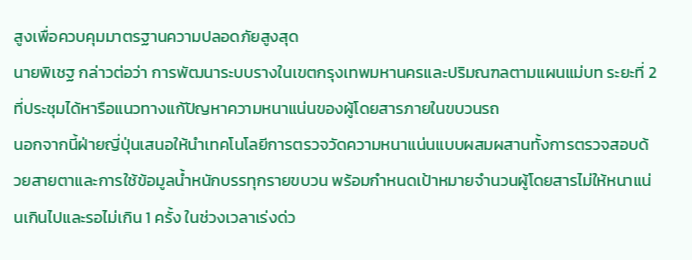สูงเพื่อควบคุมมาตรฐานความปลอดภัยสูงสุด
นายพิเชฐ กล่าวต่อว่า การพัฒนาระบบรางในเขตกรุงเทพมหานครและปริมณฑลตามแผนแม่บท ระยะที่ 2 ที่ประชุมได้หารือแนวทางแก้ปัญหาความหนาแน่นของผู้โดยสารภายในขบวนรถ
นอกจากนี้ฝ่ายญี่ปุ่นเสนอให้นำเทคโนโลยีการตรวจวัดความหนาแน่นแบบผสมผสานทั้งการตรวจสอบด้วยสายตาและการใช้ข้อมูลน้ำหนักบรรทุกรายขบวน พร้อมกำหนดเป้าหมายจำนวนผู้โดยสารไม่ให้หนาแน่นเกินไปและรอไม่เกิน 1 ครั้ง ในช่วงเวลาเร่งด่ว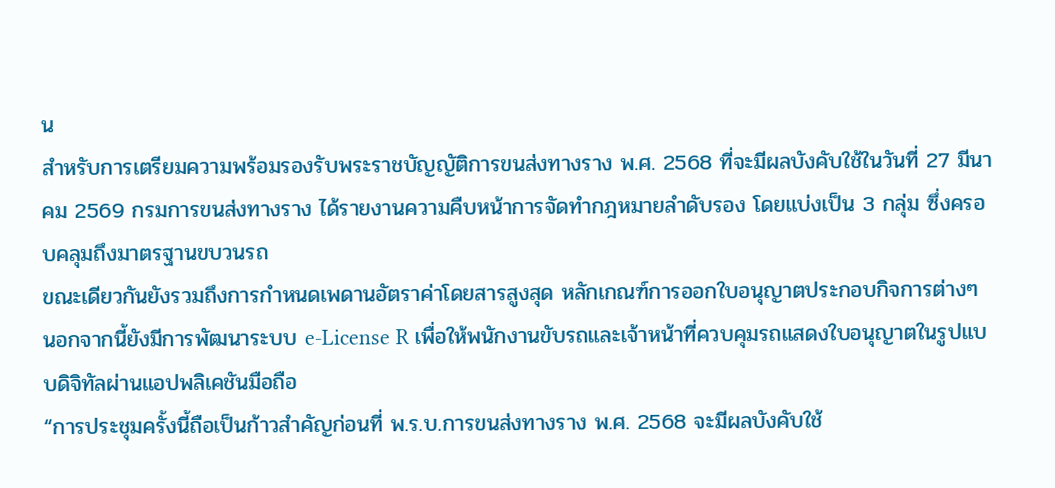น
สำหรับการเตรียมความพร้อมรองรับพระราชบัญญัติการขนส่งทางราง พ.ศ. 2568 ที่จะมีผลบังคับใช้ในวันที่ 27 มีนาคม 2569 กรมการขนส่งทางราง ได้รายงานความคืบหน้าการจัดทำกฎหมายลำดับรอง โดยแบ่งเป็น 3 กลุ่ม ซึ่งครอบคลุมถึงมาตรฐานขบวนรถ
ขณะเดียวกันยังรวมถึงการกำหนดเพดานอัตราค่าโดยสารสูงสุด หลักเกณฑ์การออกใบอนุญาตประกอบกิจการต่างๆ นอกจากนี้ยังมีการพัฒนาระบบ e-License R เพื่อให้พนักงานขับรถและเจ้าหน้าที่ควบคุมรถแสดงใบอนุญาตในรูปแบบดิจิทัลผ่านแอปพลิเคชันมือถือ
“การประชุมครั้งนี้ถือเป็นก้าวสำคัญก่อนที่ พ.ร.บ.การขนส่งทางราง พ.ศ. 2568 จะมีผลบังคับใช้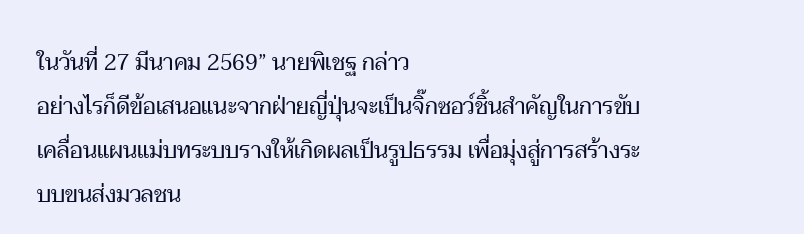ในวันที่ 27 มีนาคม 2569” นายพิเชฐ กล่าว
อย่างไรก็ดีข้อเสนอแนะจากฝ่ายญี่ปุ่นจะเป็นจิ๊กซอว์ชิ้นสำคัญในการขับเคลื่อนแผนแม่บทระบบรางให้เกิดผลเป็นรูปธรรม เพื่อมุ่งสู่การสร้างระบบขนส่งมวลชน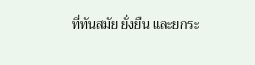ที่ทันสมัย ยั่งยืน และยกระ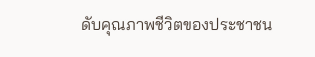ดับคุณภาพชีวิตของประชาชน